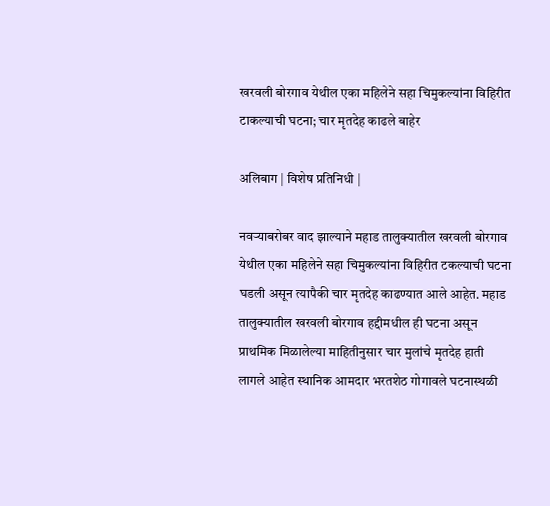खरवली बोरगाव येथील एका महिलेने सहा चिमुकल्यांना विहिरीत टाकल्याची घटना; चार मृतदेह काढले बाहेर

अलिबाग | विशेष प्रतिनिधी |

नवऱ्याबरोबर वाद झाल्याने महाड तालुक्यातील खरवली बोरगाव येथील एका महिलेने सहा चिमुकल्यांना विहिरीत टकल्याची घटना घडली असून त्यापैकी चार मृतदेह काढण्यात आले आहेत. महाड तालुक्यातील खरवली बोरगाव हद्दीमधील ही घटना असून प्राथमिक मिळालेल्या माहितीनुसार चार मुलांचे मृतदेह हाती लागले आहेत स्थानिक आमदार भरतशेठ गोगावले घटनास्थळी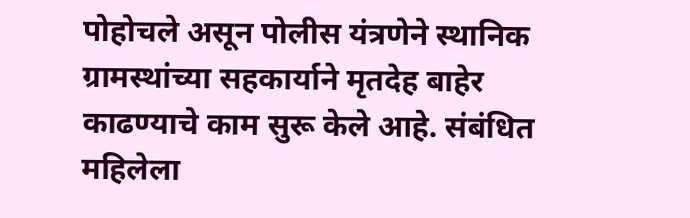पोहोचले असून पोलीस यंत्रणेने स्थानिक ग्रामस्थांच्या सहकार्याने मृतदेह बाहेर काढण्याचे काम सुरू केले आहे. संबंधित महिलेला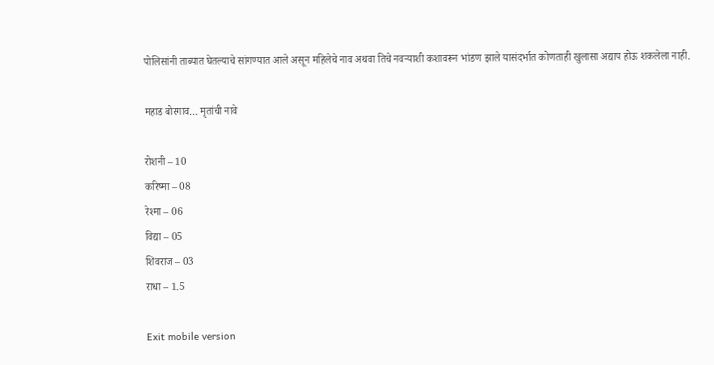पोलिसांनी ताब्यात घेतल्याचे सांगण्यात आले असून महिलेचे नाव अथवा तिचे नवऱ्याशी कशावरून भांडण झाले यासंदर्भात कोणताही खुलासा अद्याप होऊ शकलेला नाही.

महाड बोरगाव… मृतांची नावे

रोशनी – 10
करिष्मा – 08
रेश्मा – 06
विद्या – 05
शिवराज – 03
राधा – 1.5

Exit mobile version